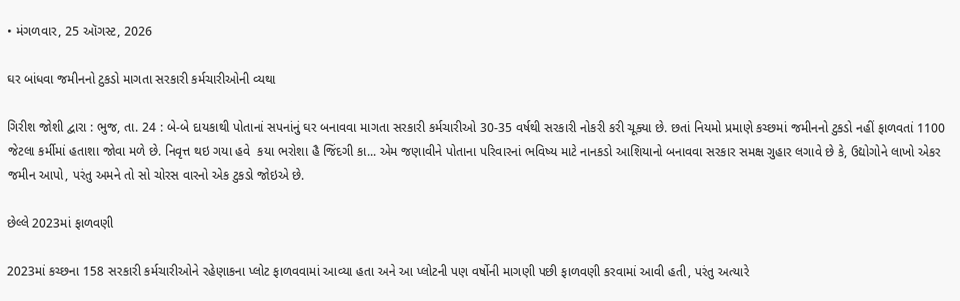• મંગળવાર, 25 ઑગસ્ટ, 2026

ઘર બાંધવા જમીનનો ટુકડો માગતા સરકારી કર્મચારીઓની વ્યથા

ગિરીશ જોશી દ્વારા : ભુજ, તા. 24 : બે-બે દાયકાથી પોતાનાં સપનાંનું ઘર બનાવવા માગતા સરકારી કર્મચારીઓ 30-35 વર્ષથી સરકારી નોકરી કરી ચૂક્યા છે. છતાં નિયમો પ્રમાણે કચ્છમાં જમીનનો ટુકડો નહીં ફાળવતાં 1100 જેટલા કર્મીમાં હતાશા જોવા મળે છે. નિવૃત્ત થઇ ગયા હવે  કયા ભરોશા હૈ જિંદગી કા... એમ જણાવીને પોતાના પરિવારનાં ભવિષ્ય માટે નાનકડો આશિયાનો બનાવવા સરકાર સમક્ષ ગુહાર લગાવે છે કે, ઉદ્યોગોને લાખો એકર જમીન આપો, પરંતુ અમને તો સો ચોરસ વારનો એક ટુકડો જોઇએ છે.

છેલ્લે 2023માં ફાળવણી

2023માં કચ્છના 158 સરકારી કર્મચારીઓને રહેણાકના પ્લોટ ફાળવવામાં આવ્યા હતા અને આ પ્લોટની પણ વર્ષોની માગણી પછી ફાળવણી કરવામાં આવી હતી, પરંતુ અત્યારે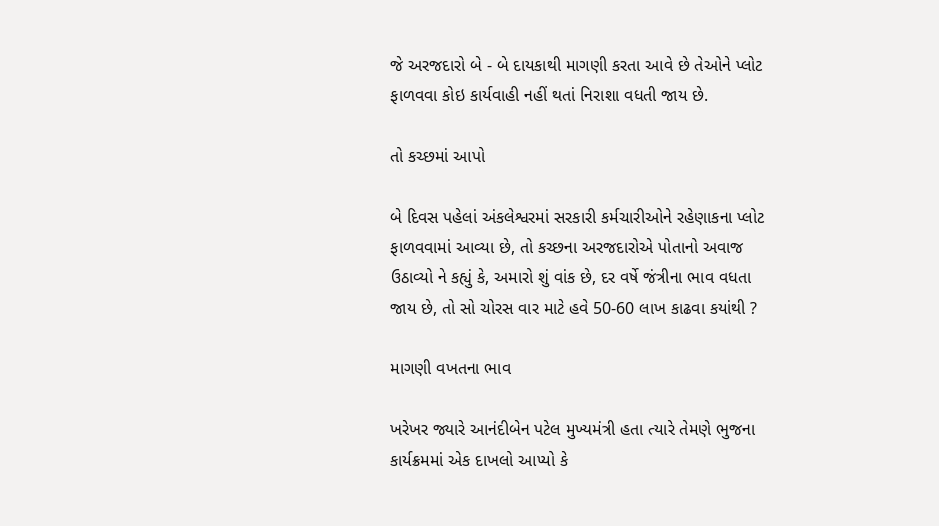જે અરજદારો બે - બે દાયકાથી માગણી કરતા આવે છે તેઓને પ્લોટ ફાળવવા કોઇ કાર્યવાહી નહીં થતાં નિરાશા વધતી જાય છે.

તો કચ્છમાં આપો

બે દિવસ પહેલાં અંકલેશ્વરમાં સરકારી કર્મચારીઓને રહેણાકના પ્લોટ ફાળવવામાં આવ્યા છે, તો કચ્છના અરજદારોએ પોતાનો અવાજ ઉઠાવ્યો ને કહ્યું કે, અમારો શું વાંક છે, દર વર્ષે જંત્રીના ભાવ વધતા જાય છે, તો સો ચોરસ વાર માટે હવે 50-60 લાખ કાઢવા કયાંથી ?

માગણી વખતના ભાવ

ખરેખર જ્યારે આનંદીબેન પટેલ મુખ્યમંત્રી હતા ત્યારે તેમણે ભુજના કાર્યક્રમમાં એક દાખલો આપ્યો કે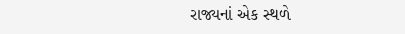રાજ્યનાં એક સ્થળે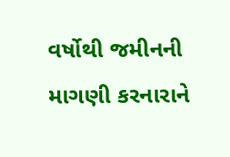વર્ષોથી જમીનની માગણી કરનારાને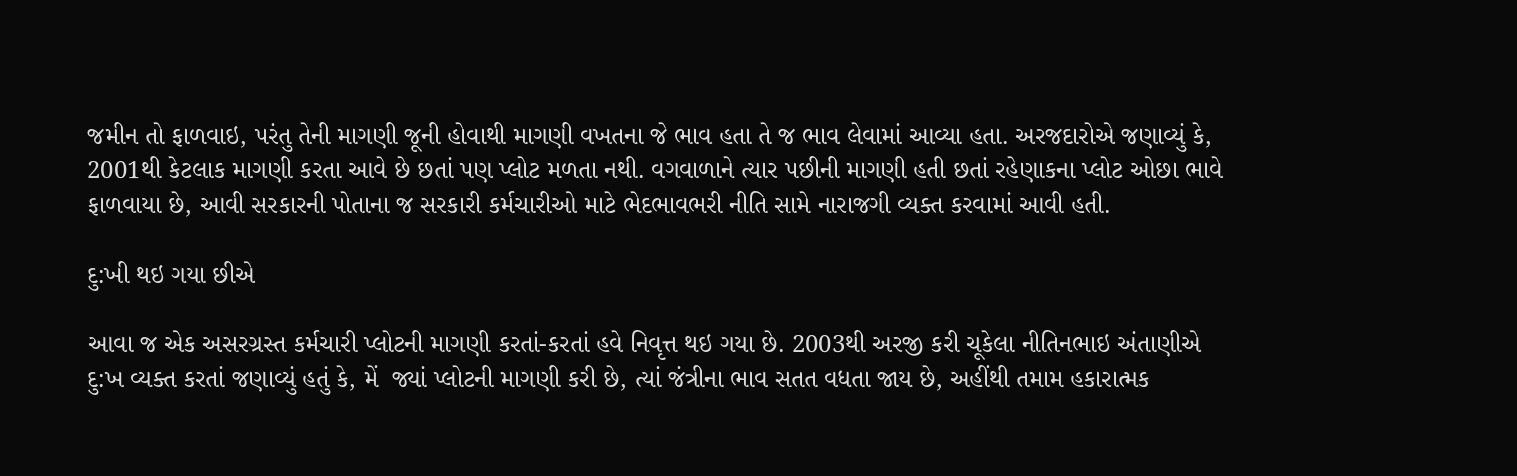જમીન તો ફાળવાઇ, પરંતુ તેની માગણી જૂની હોવાથી માગણી વખતના જે ભાવ હતા તે જ ભાવ લેવામાં આવ્યા હતા. અરજદારોએ જણાવ્યું કે, 2001થી કેટલાક માગણી કરતા આવે છે છતાં પણ પ્લોટ મળતા નથી. વગવાળાને ત્યાર પછીની માગણી હતી છતાં રહેણાકના પ્લોટ ઓછા ભાવે ફાળવાયા છે, આવી સરકારની પોતાના જ સરકારી કર્મચારીઓ માટે ભેદભાવભરી નીતિ સામે નારાજગી વ્યક્ત કરવામાં આવી હતી.

દુ:ખી થઇ ગયા છીએ

આવા જ એક અસરગ્રસ્ત કર્મચારી પ્લોટની માગણી કરતાં-કરતાં હવે નિવૃત્ત થઇ ગયા છે. 2003થી અરજી કરી ચૂકેલા નીતિનભાઇ અંતાણીએ દુ:ખ વ્યક્ત કરતાં જણાવ્યું હતું કે, મેં  જ્યાં પ્લોટની માગણી કરી છે, ત્યાં જંત્રીના ભાવ સતત વધતા જાય છે, અહીંથી તમામ હકારાત્મક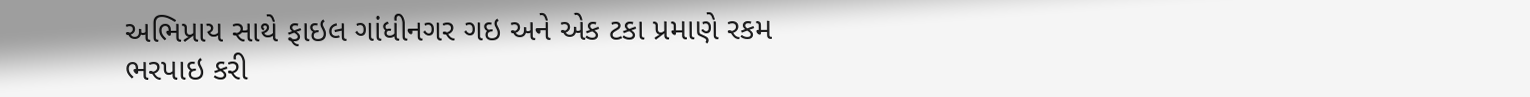અભિપ્રાય સાથે ફાઇલ ગાંધીનગર ગઇ અને એક ટકા પ્રમાણે રકમ ભરપાઇ કરી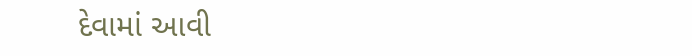દેવામાં આવી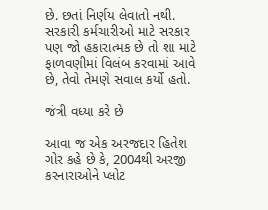છે. છતાં નિર્ણય લેવાતો નથી. સરકારી કર્મચારીઓ માટે સરકાર પણ જો હકારાત્મક છે તો શા માટે ફાળવણીમાં વિલંબ કરવામાં આવે છે, તેવો તેમણે સવાલ કર્યો હતો.

જંત્રી વધ્યા કરે છે

આવા જ એક અરજદાર હિતેશ ગોર કહે છે કે, 2004થી અરજી કરનારાઓને પ્લોટ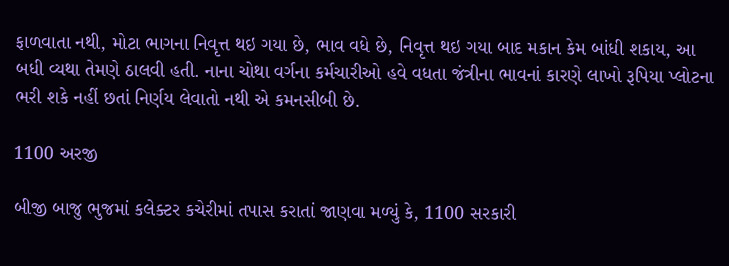ફાળવાતા નથી, મોટા ભાગના નિવૃત્ત થઇ ગયા છે, ભાવ વધે છે, નિવૃત્ત થઇ ગયા બાદ મકાન કેમ બાંધી શકાય, આ બધી વ્યથા તેમણે ઠાલવી હતી. નાના ચોથા વર્ગના કર્મચારીઓ હવે વધતા જંત્રીના ભાવનાં કારણે લાખો રૂપિયા પ્લોટના ભરી શકે નહીં છતાં નિર્ણય લેવાતો નથી એ કમનસીબી છે.

1100 અરજી

બીજી બાજુ ભુજમાં કલેક્ટર કચેરીમાં તપાસ કરાતાં જાણવા મળ્યું કે, 1100 સરકારી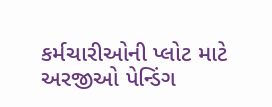કર્મચારીઓની પ્લોટ માટે અરજીઓ પેન્ડિંગ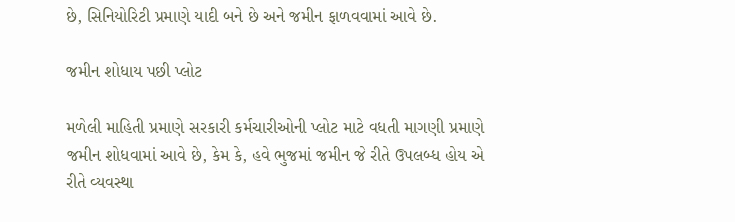છે, સિનિયોરિટી પ્રમાણે યાદી બને છે અને જમીન ફાળવવામાં આવે છે.

જમીન શોધાય પછી પ્લોટ

મળેલી માહિતી પ્રમાણે સરકારી કર્મચારીઓની પ્લોટ માટે વધતી માગણી પ્રમાણે જમીન શોધવામાં આવે છે, કેમ કે, હવે ભુજમાં જમીન જે રીતે ઉપલબ્ધ હોય એ રીતે વ્યવસ્થા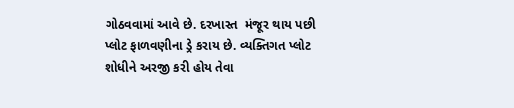ગોઠવવામાં આવે છે. દરખાસ્ત  મંજૂર થાય પછી પ્લોટ ફાળવણીના ડ્રે કરાય છે. વ્યક્તિગત પ્લોટ શોધીને અરજી કરી હોય તેવા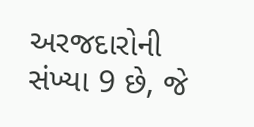અરજદારોની સંખ્યા 9 છે, જે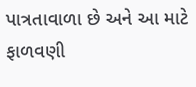પાત્રતાવાળા છે અને આ માટે ફાળવણી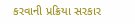કરવાની પ્રક્રિયા સરકાર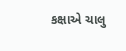કક્ષાએ ચાલુ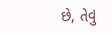છે, તેવું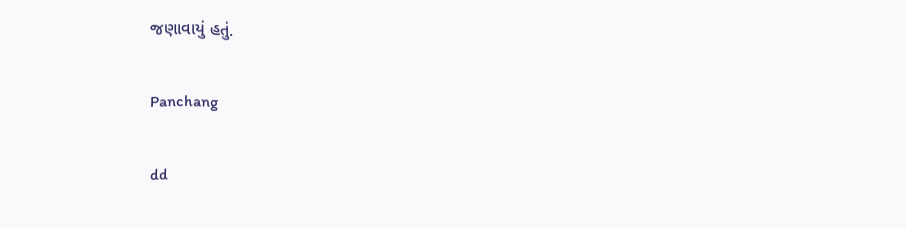જણાવાયું હતું.

Panchang

dd